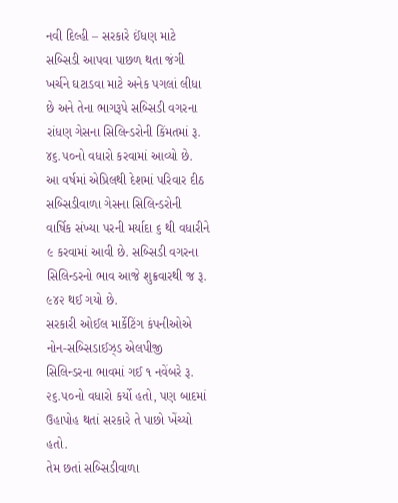નવી દિલ્હી – સરકારે ઈંધણ માટે સબ્સિડી આપવા પાછળ થતા જંગી ખર્ચને ઘટાડવા માટે અનેક પગલાં લીધા છે અને તેના ભાગરૂપે સબ્સિડી વગરના રાંધણ ગેસના સિલિન્ડરોની કિંમતમાં રૂ. ૪૬.૫૦નો વધારો કરવામાં આવ્યો છે.
આ વર્ષમાં એપ્રિલથી દેશમાં પરિવાર દીઠ સબ્સિડીવાળા ગેસના સિલિન્ડરોની વાર્ષિક સંખ્યા પરની મર્યાદા ૬ થી વધારીને ૯ કરવામાં આવી છે. સબ્સિડી વગરના સિલિન્ડરનો ભાવ આજે શુક્રવારથી જ રૂ. ૯૪૨ થઈ ગયો છે.
સરકારી ઓઈલ માર્કેટિંગ કંપનીઓએ નોન-સબ્સિડાઈઝ્ડ એલપીજી સિલિન્ડરના ભાવમાં ગઈ ૧ નવેંબરે રૂ. ૨૬.૫૦નો વધારો કર્યો હતો, પણ બાદમાં ઉહાપોહ થતાં સરકારે તે પાછો ખેંચ્યો હતો.
તેમ છતાં સબ્સિડીવાળા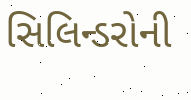સિલિન્ડરોની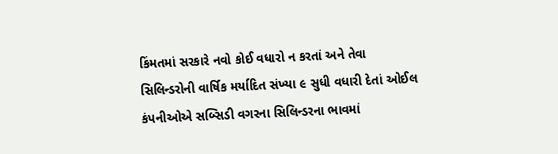કિંમતમાં સરકારે નવો કોઈ વધારો ન કરતાં અને તેવા સિલિન્ડરોની વાર્ષિક મર્યાદિત સંખ્યા ૯ સુધી વધારી દેતાં ઓઈલ કંપનીઓએ સબ્સિડી વગરના સિલિન્ડરના ભાવમાં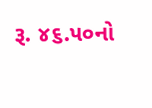રૂ. ૪૬.૫૦નો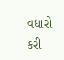વધારો કરી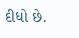દીધો છે.